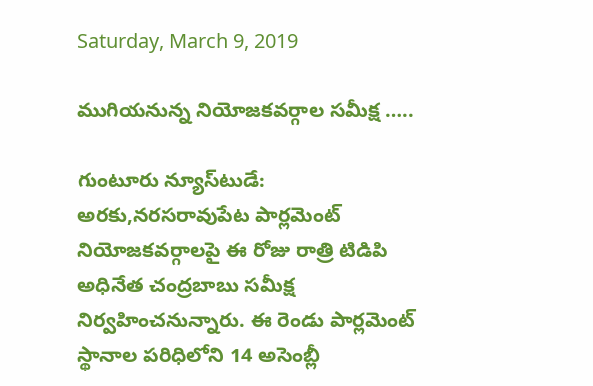Saturday, March 9, 2019

ముగియనున్న నియోజకవర్గాల సమీక్ష …..

గుంటూరు న్యూస్‌టుడే: అరకు,నరసరావుపేట పార్లమెంట్ నియోజకవర్గాలపై ఈ రోజు రాత్రి టిడిపి అధినేత చంద్రబాబు సమీక్ష నిర్వ‌హించ‌నున్నారు. ఈ రెండు పార్ల‌మెంట్ స్థానాల ప‌రిధిలోని 14 అసెంబ్లీ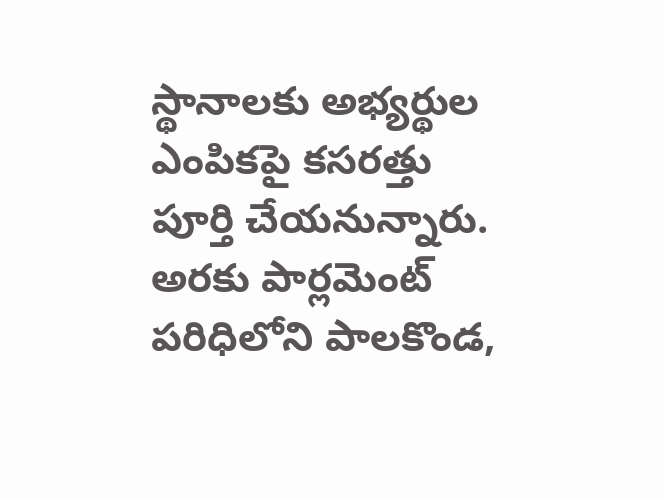స్థానాలకు అభ్యర్థుల ఎంపికపై కసరత్తు పూర్తి చేయ‌నున్నారు. అరకు పార్లమెంట్ పరిధిలోని పాలకొండ,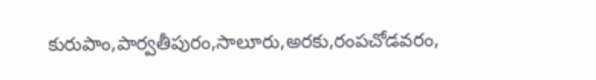కురుపాం,పార్వతీపురం,సాలూరు,అరకు,రంపచోడవరం,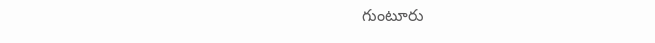గుంటూరు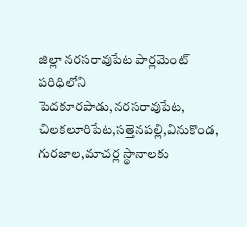జిల్లా నరసరావుపేట పార్లమెంట్ పరిధిలోని పెదకూరపాడు,నరసరావుపేట, చిలకలూరిపేట,సత్తెనపల్లి,వినుకొండ, గురజాల,మాచర్ల స్థానాలకు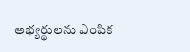అభ్యర్థులను ఎంపిక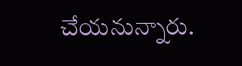చేయనున్నారు.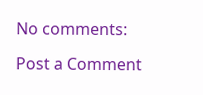No comments:

Post a Comment